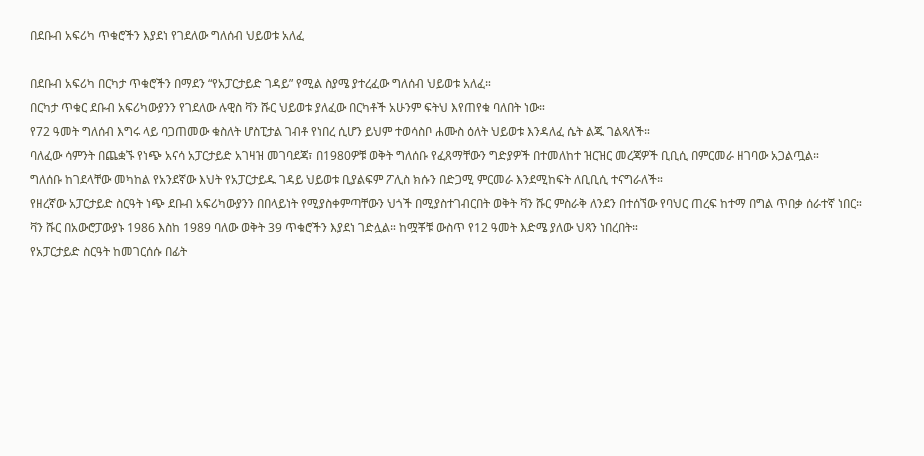በደቡብ አፍሪካ ጥቁሮችን እያደነ የገደለው ግለሰብ ህይወቱ አለፈ

በደቡብ አፍሪካ በርካታ ጥቁሮችን በማደን “የአፓርታይድ ገዳይ” የሚል ስያሜ ያተረፈው ግለሰብ ህይወቱ አለፈ።
በርካታ ጥቁር ደቡብ አፍሪካውያንን የገደለው ሉዊስ ቫን ሹር ህይወቱ ያለፈው በርካቶች አሁንም ፍትህ እየጠየቁ ባለበት ነው።
የ72 ዓመት ግለሰብ እግሩ ላይ ባጋጠመው ቁስለት ሆስፒታል ገብቶ የነበረ ሲሆን ይህም ተወሳስቦ ሐሙስ ዕለት ህይወቱ እንዳለፈ ሴት ልጁ ገልጻለች።
ባለፈው ሳምንት በጨቋኙ የነጭ አናሳ አፓርታይድ አገዛዝ መገባደጃ፣ በ1980ዎቹ ወቅት ግለሰቡ የፈጸማቸውን ግድያዎች በተመለከተ ዝርዝር መረጃዎች ቢቢሲ በምርመራ ዘገባው አጋልጧል።
ግለሰቡ ከገደላቸው መካከል የአንደኛው እህት የአፓርታይዱ ገዳይ ህይወቱ ቢያልፍም ፖሊስ ክሱን በድጋሚ ምርመራ እንደሚከፍት ለቢቢሲ ተናግራለች።
የዘረኛው አፓርታይድ ስርዓት ነጭ ደቡብ አፍሪካውያንን በበላይነት የሚያስቀምጣቸውን ህጎች በሚያስተገብርበት ወቅት ቫን ሹር ምስራቅ ለንደን በተሰኘው የባህር ጠረፍ ከተማ በግል ጥበቃ ሰራተኛ ነበር።
ቫን ሹር በአውሮፓውያኑ 1986 እስከ 1989 ባለው ወቅት 39 ጥቁሮችን እያደነ ገድሏል። ከሟቾቹ ውስጥ የ12 ዓመት እድሜ ያለው ህጻን ነበረበት።
የአፓርታይድ ስርዓት ከመገርሰሱ በፊት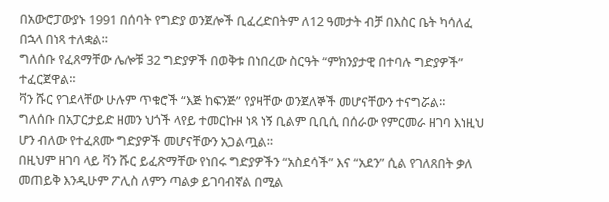በአውሮፓውያኑ 1991 በሰባት የግድያ ወንጀሎች ቢፈረድበትም ለ12 ዓመታት ብቻ በእስር ቤት ካሳለፈ በኋላ በነጻ ተለቋል።
ግለሰቡ የፈጸማቸው ሌሎቹ 32 ግድያዎች በወቅቱ በነበረው ስርዓት “ምክንያታዊ በተባሉ ግድያዎች” ተፈርጀዋል።
ቫን ሹር የገደላቸው ሁሉም ጥቁሮች “እጅ ከፍንጅ” የያዛቸው ወንጀለኞች መሆናቸውን ተናግሯል።
ግለሰቡ በአፓርታይድ ዘመን ህጎች ላየይ ተመርኩዞ ነጻ ነኝ ቢልም ቢቢሲ በሰራው የምርመራ ዘገባ እነዚህ ሆን ብለው የተፈጸሙ ግድያዎች መሆናቸውን አጋልጧል።
በዚህም ዘገባ ላይ ቫን ሹር ይፈጽማቸው የነበሩ ግድያዎችን “አስደሳች” እና “አደን” ሲል የገለጸበት ቃለ መጠይቅ እንዲሁም ፖሊስ ለምን ጣልቃ ይገባብኛል በሚል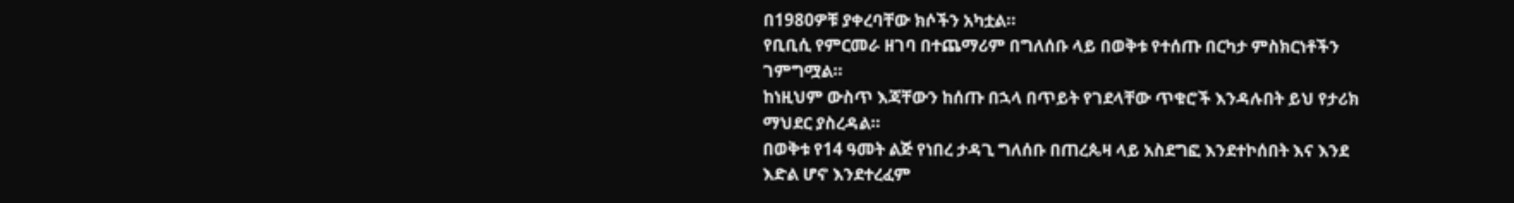በ1980ዎቹ ያቀረባቸው ክሶችን አካቷል።
የቢቢሲ የምርመራ ዘገባ በተጨማሪም በግለሰቡ ላይ በወቅቱ የተሰጡ በርካታ ምስክርነቶችን ገምግሟል።
ከነዚህም ውስጥ እጃቸውን ከሰጡ በኋላ በጥይት የገደላቸው ጥቁሮች እንዳሉበት ይህ የታሪክ ማህደር ያስረዳል።
በወቅቱ የ14 ዓመት ልጅ የነበረ ታዳጊ ግለሰቡ በጠረጴዛ ላይ አስደግፎ እንደተኮሰበት እና እንደ እድል ሆኖ እንደተረፈም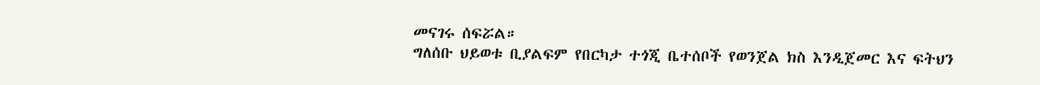መናገሩ ሰፍሯል።
ግለሰቡ ህይወቱ ቢያልፍም የበርካታ ተጎጂ ቤተሰቦች የወንጀል ክስ እንዲጀመር እና ፍትህን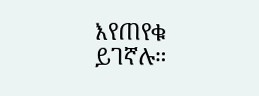እየጠየቁ ይገኛሉ።